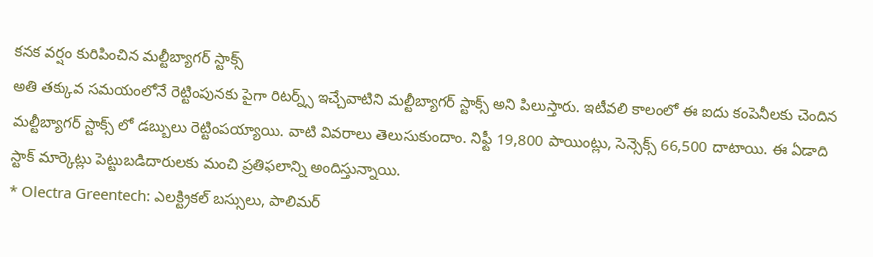కనక వర్షం కురిపించిన మల్టీబ్యాగర్ స్టాక్స్
అతి తక్కువ సమయంలోనే రెట్టింపునకు పైగా రిటర్న్స్ ఇచ్చేవాటిని మల్టీబ్యాగర్ స్టాక్స్ అని పిలుస్తారు. ఇటీవలి కాలంలో ఈ ఐదు కంపెనీలకు చెందిన మల్టీబ్యాగర్ స్టాక్స్ లో డబ్బులు రెట్టింపయ్యాయి. వాటి వివరాలు తెలుసుకుందాం. నిఫ్టీ 19,800 పాయింట్లు, సెన్సెక్స్ 66,500 దాటాయి. ఈ ఏడాది స్టాక్ మార్కెట్లు పెట్టుబడిదారులకు మంచి ప్రతిఫలాన్ని అందిస్తున్నాయి.
* Olectra Greentech: ఎలక్ట్రికల్ బస్సులు, పాలిమర్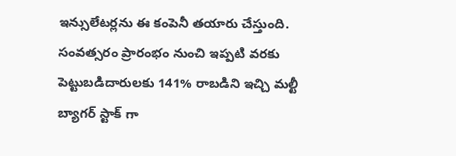ఇన్సులేటర్లను ఈ కంపెనీ తయారు చేస్తుంది. సంవత్సరం ప్రారంభం నుంచి ఇప్పటి వరకు పెట్టుబడిదారులకు 141% రాబడిని ఇచ్చి మల్టీ బ్యాగర్ స్టాక్ గా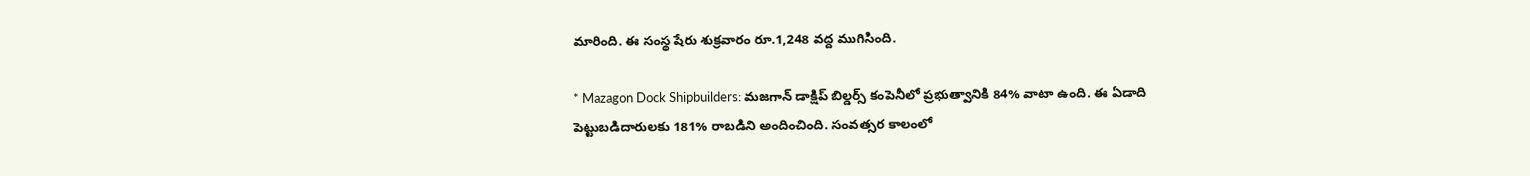మారింది. ఈ సంస్థ షేరు శుక్రవారం రూ.1,248 వద్ద ముగిసింది.

* Mazagon Dock Shipbuilders: మజగాన్ డాక్షిప్ బిల్డర్స్ కంపెనీలో ప్రభుత్వానికి 84% వాటా ఉంది. ఈ ఏడాది పెట్టుబడిదారులకు 181% రాబడిని అందించింది. సంవత్సర కాలంలో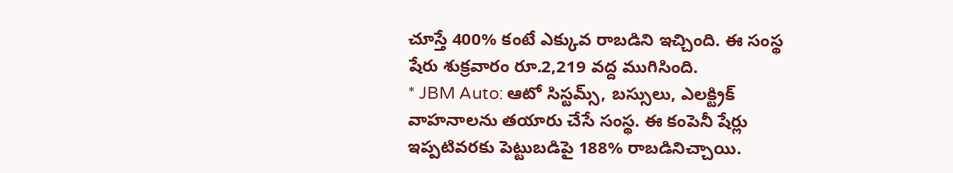చూస్తే 400% కంటే ఎక్కువ రాబడిని ఇచ్చింది. ఈ సంస్థ షేరు శుక్రవారం రూ.2,219 వద్ద ముగిసింది.
* JBM Auto: ఆటో సిస్టమ్స్, బస్సులు, ఎలక్ట్రిక్ వాహనాలను తయారు చేసే సంస్థ. ఈ కంపెనీ షేర్లు ఇప్పటివరకు పెట్టుబడిపై 188% రాబడినిచ్చాయి.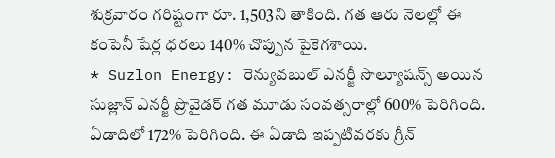శుక్రవారం గరిష్టంగా రూ. 1,503ని తాకింది. గత ఆరు నెలల్లో ఈ కంపెనీ షేర్ల ధరలు 140% చొప్పున పైకెగశాయి.
* Suzlon Energy: రెన్యువబుల్ ఎనర్జీ సొల్యూషన్స్ అయిన సుజ్లాన్ ఎనర్జీ ప్రొవైడర్ గత మూడు సంవత్సరాల్లో 600% పెరిగింది. ఏడాదిలో 172% పెరిగింది. ఈ ఏడాది ఇప్పటివరకు గ్రీన్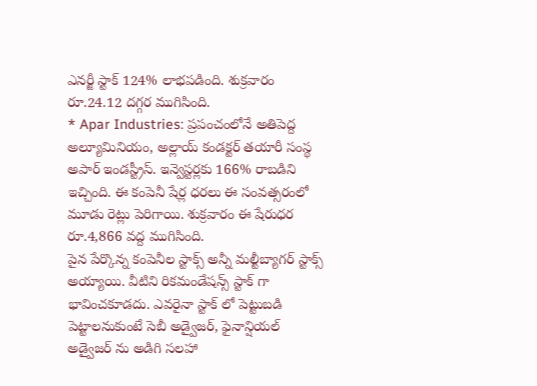ఎనర్జీ స్టాక్ 124% లాభపడింది. శుక్రవారం రూ.24.12 దగ్గర ముగిసింది.
* Apar Industries: ప్రపంచంలోనే అతిపెద్ద అల్యూమినియం, అల్లాయ్ కండక్టర్ తయారీ సంస్థ అపార్ ఇండస్ట్రీస్. ఇన్వెస్టర్లకు 166% రాబడిని ఇచ్చింది. ఈ కంపెనీ షేర్ల ధరలు ఈ సంవత్సరంలో మూడు రెట్లు పెరిగాయి. శుక్రవారం ఈ షేరుధర రూ.4,866 వద్ద ముగిసింది.
పైన పేర్కొన్న కంపెనీల స్టాక్స్ అన్నీ మల్టీబ్యాగర్ స్టాక్స్ అయ్యాయి. వీటిని రికమండేషన్స్ స్టాక్ గా భావించకూడదు. ఎవరైనా స్టాక్ లో పెట్టుబడి పెట్టాలనుకుంటే సెబీ అడ్వైజర్, ఫైనాన్షియల్ అడ్వైజర్ ను అడిగి సలహా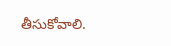తీసుకోవాలి.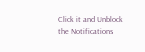Click it and Unblock the Notifications